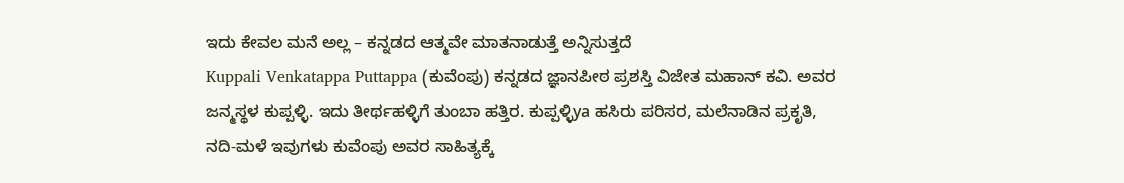ಇದು ಕೇವಲ ಮನೆ ಅಲ್ಲ – ಕನ್ನಡದ ಆತ್ಮವೇ ಮಾತನಾಡುತ್ತೆ ಅನ್ನಿಸುತ್ತದೆ
Kuppali Venkatappa Puttappa (ಕುವೆಂಪು) ಕನ್ನಡದ ಜ್ಞಾನಪೀಠ ಪ್ರಶಸ್ತಿ ವಿಜೇತ ಮಹಾನ್ ಕವಿ. ಅವರ ಜನ್ಮಸ್ಥಳ ಕುಪ್ಪಳ್ಳಿ. ಇದು ತೀರ್ಥಹಳ್ಳಿಗೆ ತುಂಬಾ ಹತ್ತಿರ. ಕುಪ್ಪಳ್ಳಿya ಹಸಿರು ಪರಿಸರ, ಮಲೆನಾಡಿನ ಪ್ರಕೃತಿ, ನದಿ-ಮಳೆ ಇವುಗಳು ಕುವೆಂಪು ಅವರ ಸಾಹಿತ್ಯಕ್ಕೆ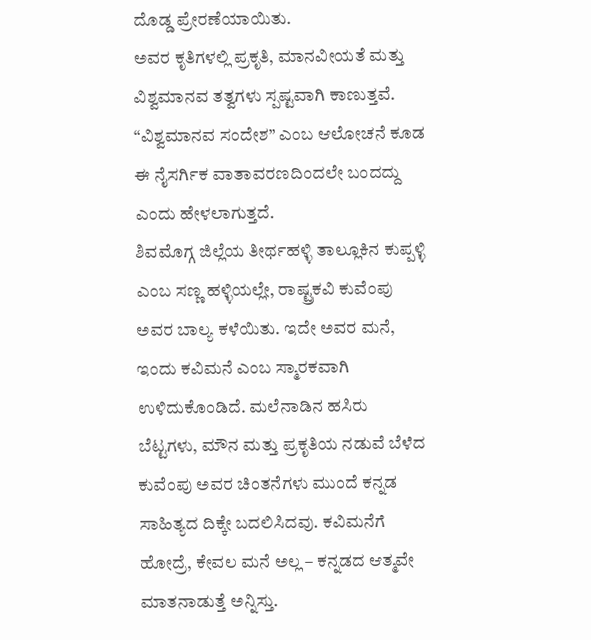ದೊಡ್ಡ ಪ್ರೇರಣೆಯಾಯಿತು.
ಅವರ ಕೃತಿಗಳಲ್ಲಿ ಪ್ರಕೃತಿ, ಮಾನವೀಯತೆ ಮತ್ತು ವಿಶ್ವಮಾನವ ತತ್ವಗಳು ಸ್ಪಷ್ಟವಾಗಿ ಕಾಣುತ್ತವೆ. “ವಿಶ್ವಮಾನವ ಸಂದೇಶ” ಎಂಬ ಆಲೋಚನೆ ಕೂಡ ಈ ನೈಸರ್ಗಿಕ ವಾತಾವರಣದಿಂದಲೇ ಬಂದದ್ದು ಎಂದು ಹೇಳಲಾಗುತ್ತದೆ.
ಶಿವಮೊಗ್ಗ ಜಿಲ್ಲೆಯ ತೀರ್ಥಹಳ್ಳಿ ತಾಲ್ಲೂಕಿನ ಕುಪ್ಪಳ್ಳಿ ಎಂಬ ಸಣ್ಣ ಹಳ್ಳಿಯಲ್ಲೇ, ರಾಷ್ಟ್ರಕವಿ ಕುವೆಂಪು ಅವರ ಬಾಲ್ಯ ಕಳೆಯಿತು. ಇದೇ ಅವರ ಮನೆ, ಇಂದು ಕವಿಮನೆ ಎಂಬ ಸ್ಮಾರಕವಾಗಿ ಉಳಿದುಕೊಂಡಿದೆ. ಮಲೆನಾಡಿನ ಹಸಿರು ಬೆಟ್ಟಗಳು, ಮೌನ ಮತ್ತು ಪ್ರಕೃತಿಯ ನಡುವೆ ಬೆಳೆದ ಕುವೆಂಪು ಅವರ ಚಿಂತನೆಗಳು ಮುಂದೆ ಕನ್ನಡ ಸಾಹಿತ್ಯದ ದಿಕ್ಕೇ ಬದಲಿಸಿದವು. ಕವಿಮನೆಗೆ ಹೋದ್ರೆ, ಕೇವಲ ಮನೆ ಅಲ್ಲ – ಕನ್ನಡದ ಆತ್ಮವೇ ಮಾತನಾಡುತ್ತೆ ಅನ್ನಿಸ್ತು.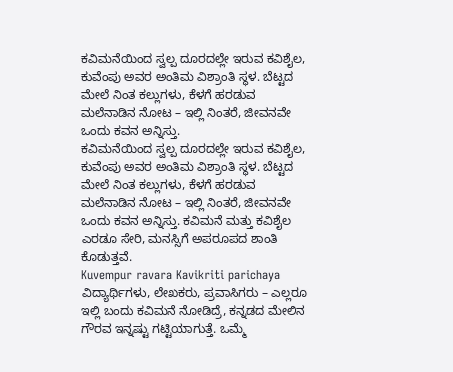ಕವಿಮನೆಯಿಂದ ಸ್ವಲ್ಪ ದೂರದಲ್ಲೇ ಇರುವ ಕವಿಶೈಲ, ಕುವೆಂಪು ಅವರ ಅಂತಿಮ ವಿಶ್ರಾಂತಿ ಸ್ಥಳ. ಬೆಟ್ಟದ ಮೇಲೆ ನಿಂತ ಕಲ್ಲುಗಳು, ಕೆಳಗೆ ಹರಡುವ ಮಲೆನಾಡಿನ ನೋಟ – ಇಲ್ಲಿ ನಿಂತರೆ, ಜೀವನವೇ ಒಂದು ಕವನ ಅನ್ನಿಸ್ತು.
ಕವಿಮನೆಯಿಂದ ಸ್ವಲ್ಪ ದೂರದಲ್ಲೇ ಇರುವ ಕವಿಶೈಲ, ಕುವೆಂಪು ಅವರ ಅಂತಿಮ ವಿಶ್ರಾಂತಿ ಸ್ಥಳ. ಬೆಟ್ಟದ ಮೇಲೆ ನಿಂತ ಕಲ್ಲುಗಳು, ಕೆಳಗೆ ಹರಡುವ ಮಲೆನಾಡಿನ ನೋಟ – ಇಲ್ಲಿ ನಿಂತರೆ, ಜೀವನವೇ ಒಂದು ಕವನ ಅನ್ನಿಸ್ತು. ಕವಿಮನೆ ಮತ್ತು ಕವಿಶೈಲ ಎರಡೂ ಸೇರಿ, ಮನಸ್ಸಿಗೆ ಅಪರೂಪದ ಶಾಂತಿ ಕೊಡುತ್ತವೆ.
Kuvempur ravara Kavikriti parichaya
ವಿದ್ಯಾರ್ಥಿಗಳು, ಲೇಖಕರು, ಪ್ರವಾಸಿಗರು – ಎಲ್ಲರೂ ಇಲ್ಲಿ ಬಂದು ಕವಿಮನೆ ನೋಡಿದ್ರೆ, ಕನ್ನಡದ ಮೇಲಿನ ಗೌರವ ಇನ್ನಷ್ಟು ಗಟ್ಟಿಯಾಗುತ್ತೆ. ಒಮ್ಮೆ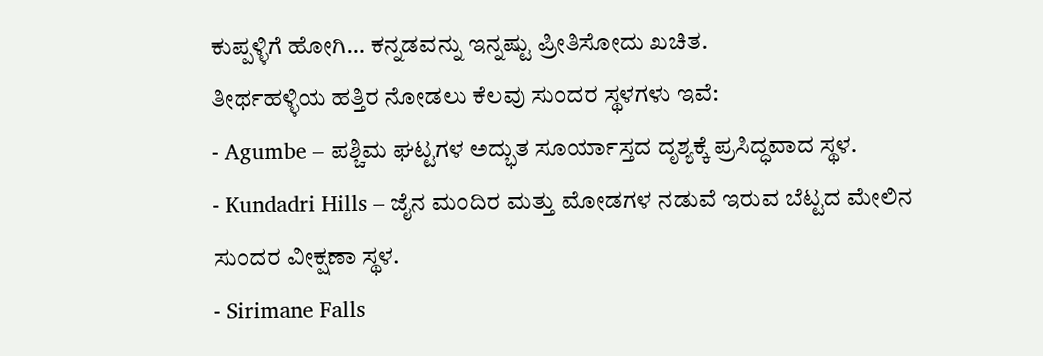ಕುಪ್ಪಳ್ಳಿಗೆ ಹೋಗಿ… ಕನ್ನಡವನ್ನು ಇನ್ನಷ್ಟು ಪ್ರೀತಿಸೋದು ಖಚಿತ.
ತೀರ್ಥಹಳ್ಳಿಯ ಹತ್ತಿರ ನೋಡಲು ಕೆಲವು ಸುಂದರ ಸ್ಥಳಗಳು ಇವೆ:
- Agumbe – ಪಶ್ಚಿಮ ಘಟ್ಟಗಳ ಅದ್ಭುತ ಸೂರ್ಯಾಸ್ತದ ದೃಶ್ಯಕ್ಕೆ ಪ್ರಸಿದ್ಧವಾದ ಸ್ಥಳ.
- Kundadri Hills – ಜೈನ ಮಂದಿರ ಮತ್ತು ಮೋಡಗಳ ನಡುವೆ ಇರುವ ಬೆಟ್ಟದ ಮೇಲಿನ ಸುಂದರ ವೀಕ್ಷಣಾ ಸ್ಥಳ.
- Sirimane Falls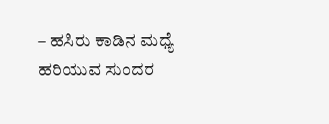– ಹಸಿರು ಕಾಡಿನ ಮಧ್ಯೆ ಹರಿಯುವ ಸುಂದರ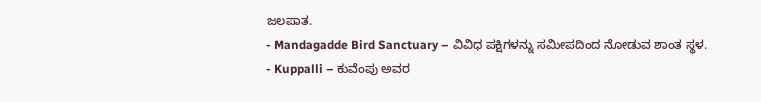ಜಲಪಾತ.
- Mandagadde Bird Sanctuary – ವಿವಿಧ ಪಕ್ಷಿಗಳನ್ನು ಸಮೀಪದಿಂದ ನೋಡುವ ಶಾಂತ ಸ್ಥಳ.
- Kuppalli – ಕುವೆಂಪು ಅವರ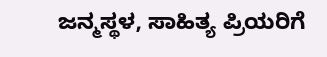ಜನ್ಮಸ್ಥಳ, ಸಾಹಿತ್ಯ ಪ್ರಿಯರಿಗೆ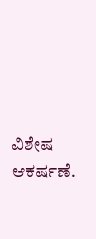ವಿಶೇಷ ಆಕರ್ಷಣೆ.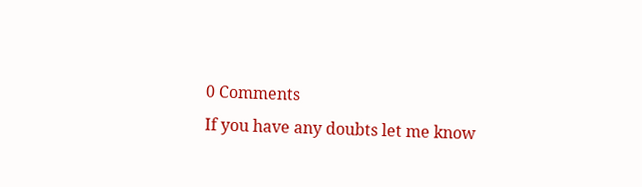0 Comments
If you have any doubts let me know